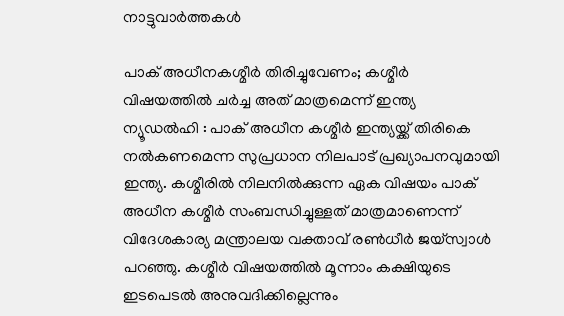നാട്ടുവാര്‍ത്തകള്‍

പാക് അധീനകശ്മീര്‍ തിരിച്ചുവേണം; കശ്മീര്‍ വിഷയത്തില്‍ ചര്‍ച്ച അത് മാത്രമെന്ന് ഇന്ത്യ
ന്യൂഡല്‍ഹി : പാക് അധീന കശ്മീര്‍ ഇന്ത്യയ്ക്ക് തിരികെ നല്‍കണമെന്ന സുപ്രധാന നിലപാട് പ്രഖ്യാപനവുമായി ഇന്ത്യ. കശ്മീരില്‍ നിലനില്‍ക്കുന്ന ഏക വിഷയം പാക് അധീന കശ്മീര്‍ സംബന്ധിച്ചുള്ളത് മാത്രമാണെന്ന് വിദേശകാര്യ മന്ത്രാലയ വക്താവ് രണ്‍ധീര്‍ ജയ്‌സ്വാള്‍ പറഞ്ഞു. കശ്മീര്‍ വിഷയത്തില്‍ മൂന്നാം കക്ഷിയുടെ ഇടപെടല്‍ അനുവദിക്കില്ലെന്നും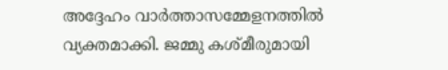അദ്ദേഹം വാര്‍ത്താസമ്മേളനത്തില്‍ വ്യക്തമാക്കി. ജമ്മു കശ്മീരുമായി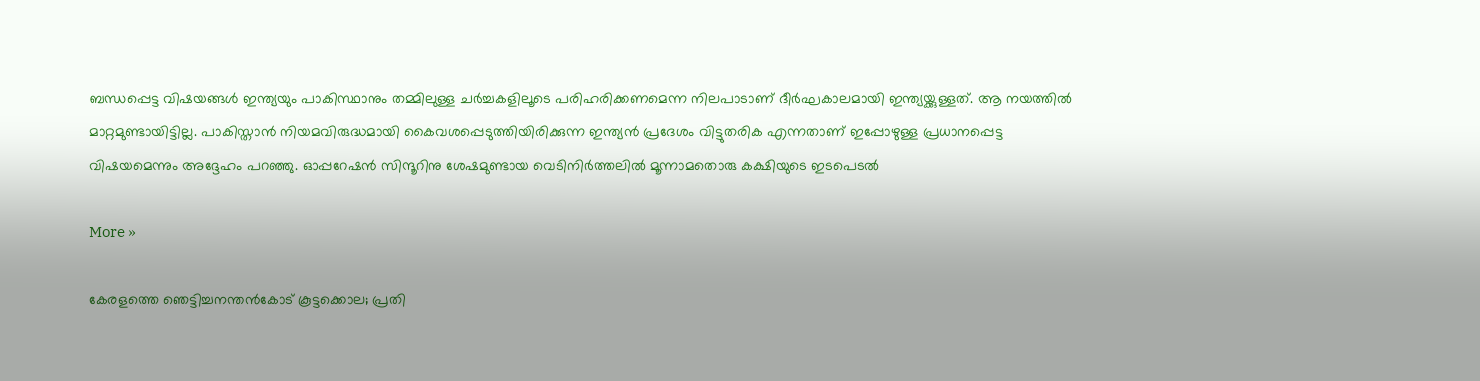ബന്ധപ്പെട്ട വിഷയങ്ങള്‍ ഇന്ത്യയും പാകിസ്ഥാനും തമ്മിലുള്ള ചര്‍ച്ചകളിലൂടെ പരിഹരിക്കണമെന്ന നിലപാടാണ് ദീര്‍ഘകാലമായി ഇന്ത്യയ്ക്കുള്ളത്. ആ നയത്തില്‍ മാറ്റമുണ്ടായിട്ടില്ല. പാകിസ്താന്‍ നിയമവിരുദ്ധമായി കൈവശപ്പെടുത്തിയിരിക്കുന്ന ഇന്ത്യന്‍ പ്രദേശം വിട്ടുതരിക എന്നതാണ് ഇപ്പോഴുള്ള പ്രധാനപ്പെട്ട വിഷയമെന്നും അദ്ദേഹം പറഞ്ഞു. ഓപ്പറേഷന്‍ സിന്ദൂറിനു ശേഷമുണ്ടായ വെടിനിര്‍ത്തലില്‍ മൂന്നാമതൊരു കക്ഷിയുടെ ഇടപെടല്‍

More »

കേരളത്തെ ഞെട്ടിച്ചനന്തന്‍കോട് കൂട്ടക്കൊല; പ്രതി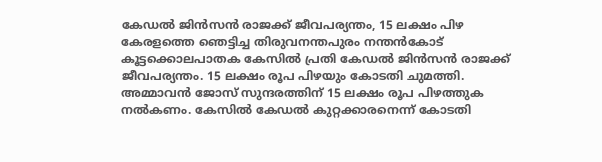കേഡല്‍ ജിന്‍സന്‍ രാജക്ക് ജീവപര്യന്തം, 15 ലക്ഷം പിഴ
കേരളത്തെ ഞെട്ടിച്ച തിരുവനന്തപുരം നന്തന്‍കോട് കൂട്ടക്കൊലപാതക കേസില്‍ പ്രതി കേഡല്‍ ജിന്‍സന്‍ രാജക്ക് ജീവപര്യന്തം. 15 ലക്ഷം രൂപ പിഴയും കോടതി ചുമത്തി. അമ്മാവന്‍ ജോസ് സുന്ദരത്തിന് 15 ലക്ഷം രൂപ പിഴത്തുക നല്‍കണം. കേസില്‍ കേഡല്‍ കുറ്റക്കാരനെന്ന് കോടതി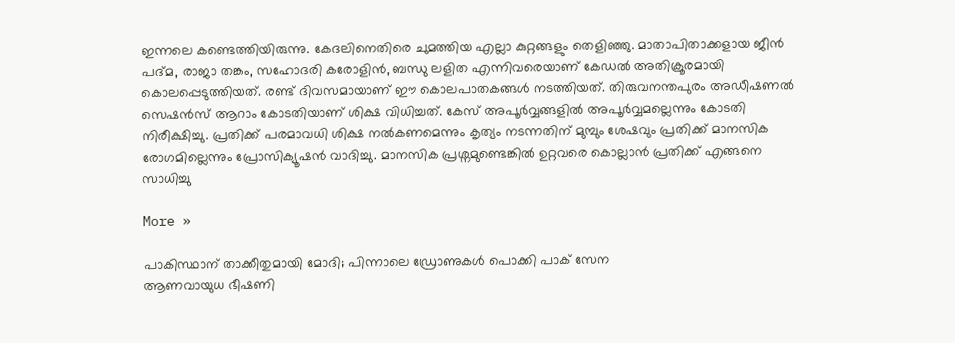ഇന്നലെ കണ്ടെത്തിയിരുന്നു. കേദലിനെതിരെ ചുമത്തിയ എല്ലാ കുറ്റങ്ങളും തെളിഞ്ഞു. മാതാപിതാക്കളായ ജീന്‍ പദ്മ, രാജാ തങ്കം, സഹോദരി കരോളിന്‍, ബന്ധു ലളിത എന്നിവരെയാണ് കേഡല്‍ അതിക്രൂരമായി കൊലപ്പെടുത്തിയത്. രണ്ട് ദിവസമായാണ് ഈ കൊലപാതകങ്ങള്‍ നടത്തിയത്. തിരുവനന്തപുരം അഡീഷണല്‍ സെഷന്‍സ് ആറാം കോടതിയാണ് ശിക്ഷ വിധിച്ചത്. കേസ് അപൂര്‍വ്വങ്ങളില്‍ അപൂര്‍വ്വമല്ലെന്നും കോടതി നിരീക്ഷിച്ചു. പ്രതിക്ക് പരമാവധി ശിക്ഷ നല്‍കണമെന്നും കൃത്യം നടന്നതിന് മുമ്പും ശേഷവും പ്രതിക്ക് മാനസിക രോഗമില്ലെന്നും പ്രോസിക്യൂഷന്‍ വാദിച്ചു. മാനസിക പ്രശ്നമുണ്ടെങ്കില്‍ ഉറ്റവരെ കൊല്ലാന്‍ പ്രതിക്ക് എങ്ങനെ സാധിച്ചു

More »

പാകിസ്ഥാന് താക്കീതുമായി മോദി; പിന്നാലെ ഡ്രോണുകള്‍ പൊക്കി പാക് സേന
ആണവായുധ ഭീഷണി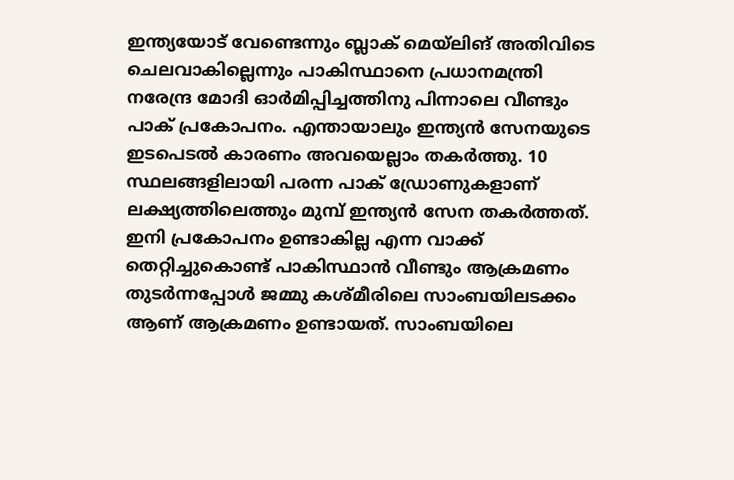ഇന്ത്യയോട് വേണ്ടെന്നും ബ്ലാക് മെയ്‌ലിങ് അതിവിടെ ചെലവാകില്ലെന്നും പാകിസ്ഥാനെ പ്രധാനമന്ത്രി നരേന്ദ്ര മോദി ഓര്‍മിപ്പിച്ചത്തിനു പിന്നാലെ വീണ്ടും പാക് പ്രകോപനം. എന്തായാലും ഇന്ത്യന്‍ സേനയുടെ ഇടപെടല്‍ കാരണം അവയെല്ലാം തകര്‍ത്തു. 10 സ്ഥലങ്ങളിലായി പരന്ന പാക് ഡ്രോണുകളാണ് ലക്ഷ്യത്തിലെത്തും മുമ്പ് ഇന്ത്യന്‍ സേന തകര്‍ത്തത്. ഇനി പ്രകോപനം ഉണ്ടാകില്ല എന്ന വാക്ക് തെറ്റിച്ചുകൊണ്ട് പാകിസ്ഥാന്‍ വീണ്ടും ആക്രമണം തുടര്‍ന്നപ്പോള്‍ ജമ്മു കശ്മീരിലെ സാംബയിലടക്കം ആണ് ആക്രമണം ഉണ്ടായത്. സാംബയിലെ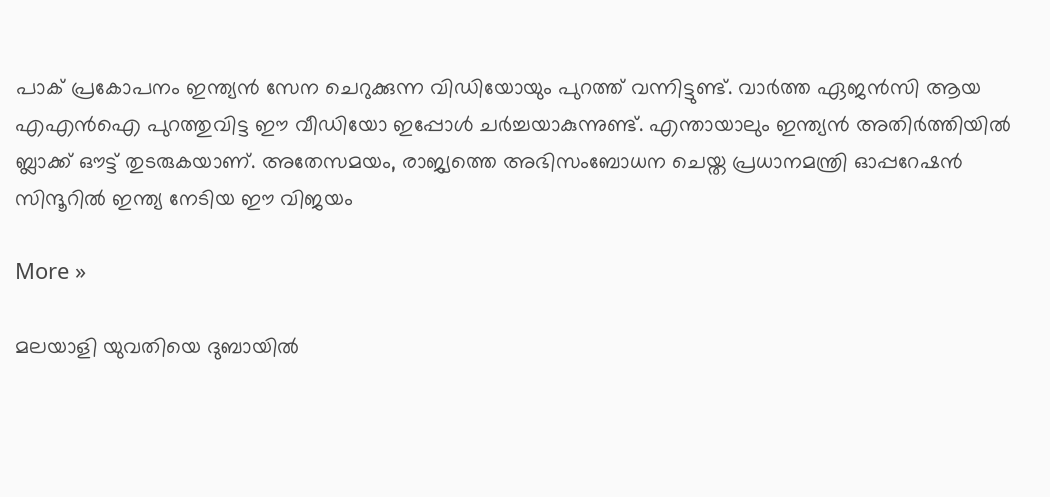പാക് പ്രകോപനം ഇന്ത്യന്‍ സേന ചെറുക്കുന്ന വിഡിയോയും പുറത്ത് വന്നിട്ടുണ്ട്. വാര്‍ത്ത ഏജന്‍സി ആയ എഎന്‍ഐ പുറത്തുവിട്ട ഈ വീഡിയോ ഇപ്പോള്‍ ചര്‍ച്ചയാകുന്നുണ്ട്. എന്തായാലും ഇന്ത്യന്‍ അതിര്‍ത്തിയില്‍ ബ്ലാക്ക് ഔട്ട് തുടരുകയാണ്. അതേസമയം, രാജ്യത്തെ അഭിസംബോധന ചെയ്ത പ്രധാനമന്ത്രി ഓപ്പറേഷന്‍ സിന്ദൂറില്‍ ഇന്ത്യ നേടിയ ഈ വിജയം

More »

മലയാളി യുവതിയെ ദുബായില്‍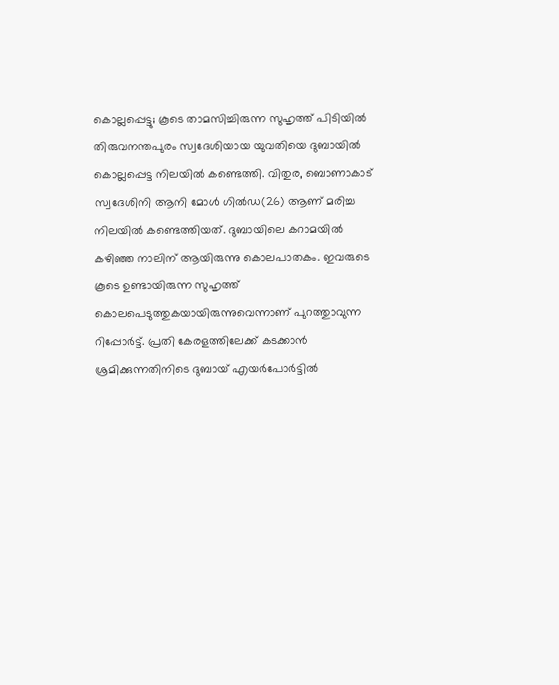കൊല്ലപ്പെട്ടു; കൂടെ താമസിച്ചിരുന്ന സുഹൃത്ത് പിടിയില്‍
തിരുവനന്തപുരം സ്വദേശിയായ യുവതിയെ ദുബായില്‍ കൊല്ലപ്പെട്ട നിലയില്‍ കണ്ടെത്തി. വിതുര, ബൊണാകാട് സ്വദേശിനി ആനി മോള്‍ ഗില്‍ഡ(26) ആണ് മരിച്ച നിലയില്‍ കണ്ടെത്തിയത്. ദുബായിലെ കറാമയില്‍ കഴിഞ്ഞ നാലിന് ആയിരുന്നു കൊലപാതകം. ഇവരുടെ കൂടെ ഉണ്ടായിരുന്ന സുഹൃത്ത് കൊലപെടുത്തുകയായിരുന്നുവെന്നാണ് പുറത്തുാവുന്ന റിപ്പോര്‍ട്ട്. പ്രതി കേരളത്തിലേക്ക് കടക്കാന്‍ ശ്രമിക്കുന്നതിനിടെ ദുബായ് എയര്‍പോര്‍ട്ടില്‍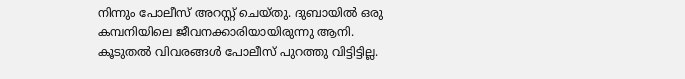നിന്നും പോലീസ് അറസ്റ്റ് ചെയ്തു. ദുബായില്‍ ഒരു കമ്പനിയിലെ ജീവനക്കാരിയായിരുന്നു ആനി. കൂടുതല്‍ വിവരങ്ങള്‍ പോലീസ് പുറത്തു വിട്ടിട്ടില്ല.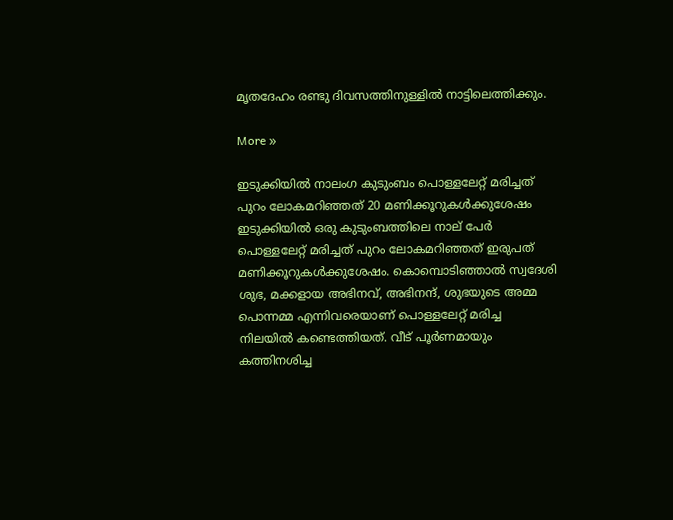മൃതദേഹം രണ്ടു ദിവസത്തിനുള്ളില്‍ നാട്ടിലെത്തിക്കും.

More »

ഇടുക്കിയില്‍ നാലംഗ കുടുംബം പൊള്ളലേറ്റ് മരിച്ചത് പുറം ലോകമറിഞ്ഞത് 20 മണിക്കൂറുകള്‍ക്കുശേഷം
ഇടുക്കിയില്‍ ഒരു കുടുംബത്തിലെ നാല് പേര്‍ പൊള്ളലേറ്റ് മരിച്ചത് പുറം ലോകമറിഞ്ഞത് ഇരുപത് മണിക്കൂറുകള്‍ക്കുശേഷം. കൊമ്പൊടിഞ്ഞാല്‍ സ്വദേശി ശുഭ, മക്കളായ അഭിനവ്, അഭിനന്ദ്, ശുഭയുടെ അമ്മ പൊന്നമ്മ എന്നിവരെയാണ് പൊള്ളലേറ്റ് മരിച്ച നിലയില്‍ കണ്ടെത്തിയത്. വീട് പൂര്‍ണമായും കത്തിനശിച്ച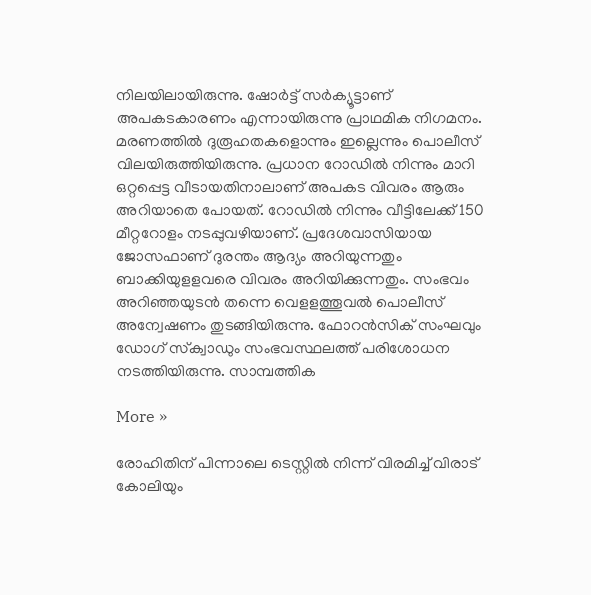നിലയിലായിരുന്നു. ഷോര്‍ട്ട് സര്‍ക്യൂട്ടാണ് അപകടകാരണം എന്നായിരുന്നു പ്രാഥമിക നിഗമനം. മരണത്തില്‍ ദുരൂഹതകളൊന്നും ഇല്ലെന്നും പൊലീസ് വിലയിരുത്തിയിരുന്നു. പ്രധാന റോഡില്‍ നിന്നും മാറി ഒറ്റപ്പെട്ട വീടായതിനാലാണ് അപകട വിവരം ആരും അറിയാതെ പോയത്. റോഡില്‍ നിന്നും വീട്ടിലേക്ക് 150 മീറ്ററോളം നടപ്പുവഴിയാണ്. പ്രദേശവാസിയായ ജോസഫാണ് ദുരന്തം ആദ്യം അറിയുന്നതും ബാക്കിയുളളവരെ വിവരം അറിയിക്കുന്നതും. സംഭവം അറിഞ്ഞയുടന്‍ തന്നെ വെളളത്തൂവല്‍ പൊലീസ് അന്വേഷണം തുടങ്ങിയിരുന്നു. ഫോറന്‍സിക് സംഘവും ഡോഗ് സ്‌ക്വാഡും സംഭവസ്ഥലത്ത് പരിശോധന നടത്തിയിരുന്നു. സാമ്പത്തിക

More »

രോഹിതിന് പിന്നാലെ ടെസ്റ്റില്‍ നിന്ന് വിരമിച്ച് വിരാട് കോലിയും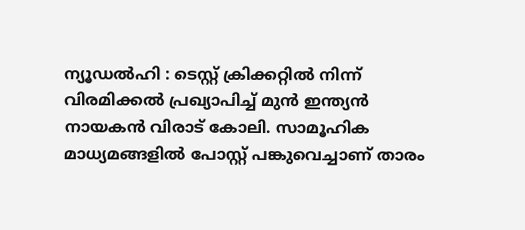ന്യൂഡല്‍ഹി : ടെസ്റ്റ് ക്രിക്കറ്റില്‍ നിന്ന് വിരമിക്കല്‍ പ്രഖ്യാപിച്ച് മുന്‍ ഇന്ത്യന്‍ നായകന്‍ വിരാട് കോലി. സാമൂഹിക മാധ്യമങ്ങളില്‍ പോസ്റ്റ് പങ്കുവെച്ചാണ് താരം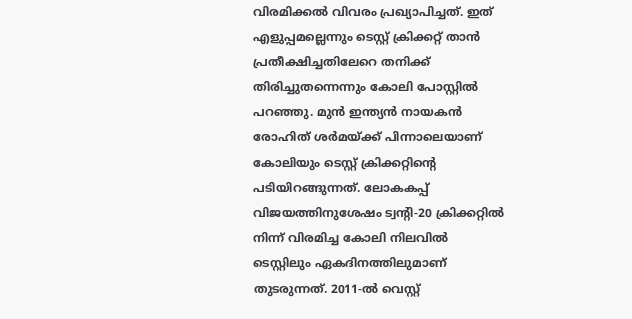വിരമിക്കല്‍ വിവരം പ്രഖ്യാപിച്ചത്. ഇത് എളുപ്പമല്ലെന്നും ടെസ്റ്റ് ക്രിക്കറ്റ് താന്‍ പ്രതീക്ഷിച്ചതിലേറെ തനിക്ക് തിരിച്ചുതന്നെന്നും കോലി പോസ്റ്റില്‍ പറഞ്ഞു. മുന്‍ ഇന്ത്യന്‍ നായകന്‍ രോഹിത് ശര്‍മയ്ക്ക് പിന്നാലെയാണ് കോലിയും ടെസ്റ്റ് ക്രിക്കറ്റിന്റെ പടിയിറങ്ങുന്നത്. ലോകകപ്പ് വിജയത്തിനുശേഷം ട്വന്റി-20 ക്രിക്കറ്റില്‍ നിന്ന് വിരമിച്ച കോലി നിലവില്‍ ടെസ്റ്റിലും ഏകദിനത്തിലുമാണ് തുടരുന്നത്. 2011-ല്‍ വെസ്റ്റ്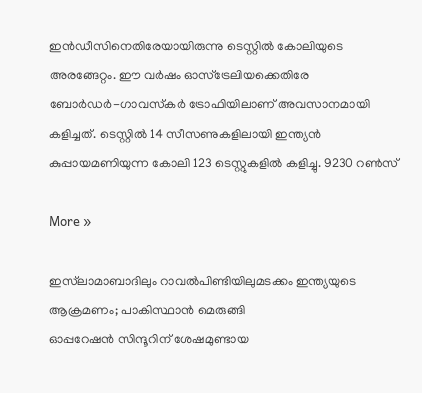ഇന്‍ഡീസിനെതിരേയായിരുന്നു ടെസ്റ്റില്‍ കോലിയുടെ അരങ്ങേറ്റം. ഈ വര്‍ഷം ഓസ്‌ട്രേലിയക്കെതിരേ ബോര്‍ഡര്‍-ഗാവസ്‌കര്‍ ട്രോഫിയിലാണ് അവസാനമായി കളിച്ചത്. ടെസ്റ്റില്‍ 14 സീസണുകളിലായി ഇന്ത്യന്‍ കുപ്പായമണിയുന്ന കോലി 123 ടെസ്റ്റുകളില്‍ കളിച്ചു. 9230 റണ്‍സ്

More »

ഇസ്‌ലാമാബാദിലും റാവല്‍പിണ്ടിയിലുമടക്കം ഇന്ത്യയുടെ ആക്രമണം; പാകിസ്ഥാന്‍ മെരുങ്ങി
ഓപ്പറേഷന്‍ സിന്ദൂറിന് ശേഷമുണ്ടായ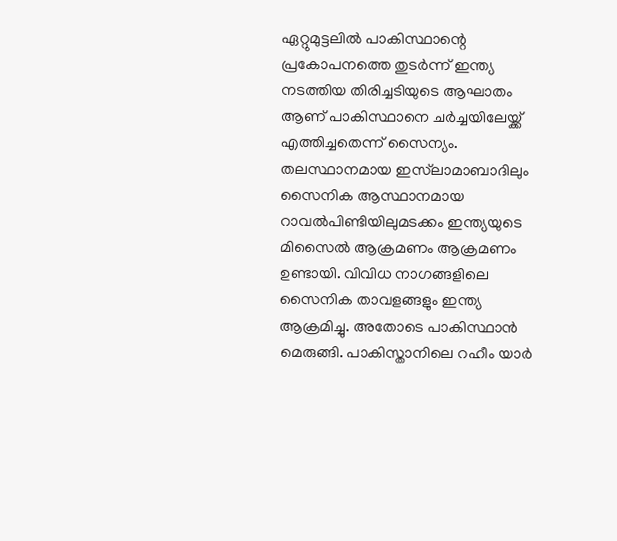ഏറ്റുമുട്ടലില്‍ പാകിസ്ഥാന്റെ പ്രകോപനത്തെ തുടര്‍ന്ന് ഇന്ത്യ നടത്തിയ തിരിച്ചടിയുടെ ആഘാതം ആണ് പാകിസ്ഥാനെ ചര്‍ച്ചയിലേയ്ക്ക് എത്തിച്ചതെന്ന് സൈന്യം. തലസ്ഥാനമായ ഇസ്‌ലാമാബാദിലും സൈനിക ആസ്ഥാനമായ റാവല്‍പിണ്ടിയിലുമടക്കം ഇന്ത്യയുടെ മിസൈല്‍ ആക്രമണം ആക്രമണം ഉണ്ടായി. വിവിധ നാഗങ്ങളിലെ സൈനിക താവളങ്ങളും ഇന്ത്യ ആക്രമിച്ചു. അതോടെ പാകിസ്ഥാന്‍ മെരുങ്ങി. പാകിസ്താനിലെ റഹീം യാര്‍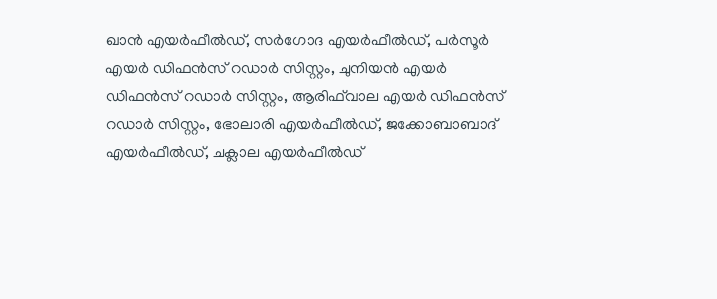ഖാന്‍ എയര്‍ഫീല്‍ഡ്, സര്‍ഗോദ എയര്‍ഫീല്‍ഡ്, പര്‍സൂര്‍ എയര്‍ ഡിഫന്‍സ് റഡാര്‍ സിസ്റ്റം, ചുനിയന്‍ എയര്‍ ഡിഫന്‍സ് റഡാര്‍ സിസ്റ്റം, ആരിഫ്‌വാല എയര്‍ ഡിഫന്‍സ് റഡാര്‍ സിസ്റ്റം, ഭോലാരി എയര്‍ഫീല്‍ഡ്, ജക്കോബാബാദ് എയര്‍ഫീല്‍ഡ്, ചക്ലാല എയര്‍ഫീല്‍ഡ്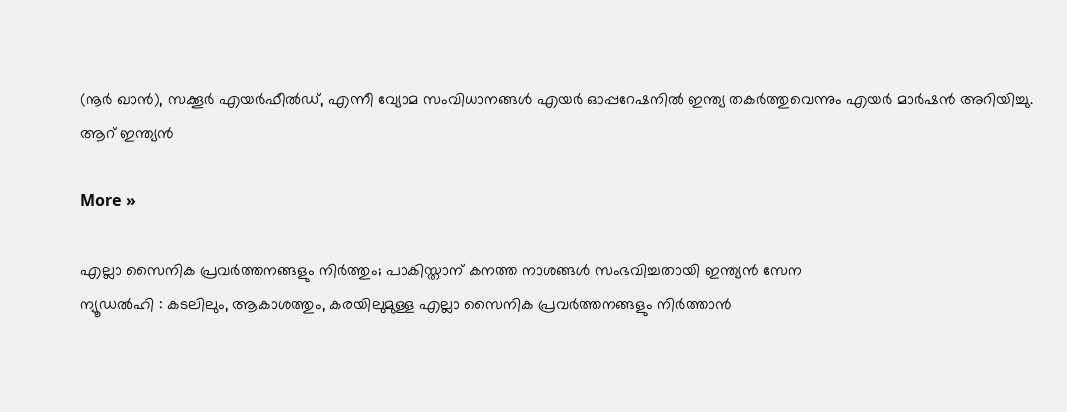(നൂര്‍ ഖാന്‍), സക്കൂര്‍ എയര്‍ഫീല്‍ഡ്, എന്നീ വ്യോമ സംവിധാനങ്ങള്‍ എയര്‍ ഓപ്പറേഷനില്‍ ഇന്ത്യ തകര്‍ത്തുവെന്നും എയര്‍ മാര്‍ഷന്‍ അറിയിച്ചു. ആറ് ഇന്ത്യന്‍

More »

എല്ലാ സൈനിക പ്രവര്‍ത്തനങ്ങളും നിര്‍ത്തും; പാകിസ്താന് കനത്ത നാശങ്ങള്‍ സംഭവിച്ചതായി ഇന്ത്യന്‍ സേന
ന്യൂഡല്‍ഹി : കടലിലും, ആകാശത്തും, കരയിലുമുള്ള എല്ലാ സൈനിക പ്രവര്‍ത്തനങ്ങളും നിര്‍ത്താന്‍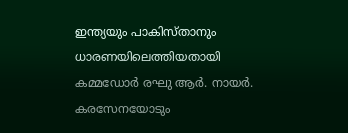ഇന്ത്യയും പാകിസ്താനും ധാരണയിലെത്തിയതായി കമ്മഡോര്‍ രഘു ആര്‍. നായര്‍. കരസേനയോടും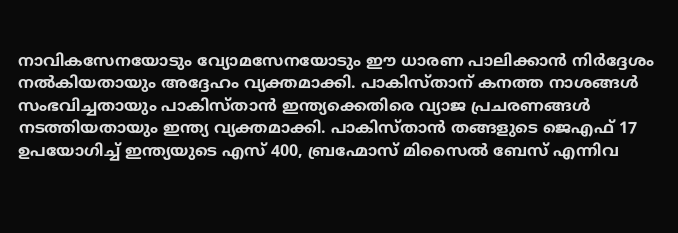നാവികസേനയോടും വ്യോമസേനയോടും ഈ ധാരണ പാലിക്കാന്‍ നിര്‍ദ്ദേശം നല്‍കിയതായും അദ്ദേഹം വ്യക്തമാക്കി. പാകിസ്താന് കനത്ത നാശങ്ങള്‍ സംഭവിച്ചതായും പാകിസ്താന്‍ ഇന്ത്യക്കെതിരെ വ്യാജ പ്രചരണങ്ങള്‍ നടത്തിയതായും ഇന്ത്യ വ്യക്തമാക്കി. പാകിസ്താന്‍ തങ്ങളുടെ ജെഎഫ് 17 ഉപയോഗിച്ച് ഇന്ത്യയുടെ എസ് 400, ബ്രഹ്മോസ് മിസൈല്‍ ബേസ് എന്നിവ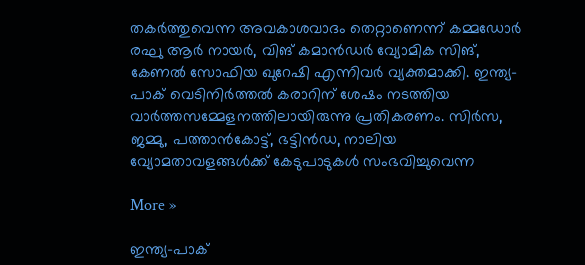തകര്‍ത്തുവെന്ന അവകാശവാദം തെറ്റാണെന്ന് കമ്മഡോര്‍ രഘു ആര്‍ നായര്‍, വിങ് കമാന്‍ഡര്‍ വ്യോമിക സിങ്, കേണല്‍ സോഫിയ ഖുറേഷി എന്നിവര്‍ വ്യക്തമാക്കി. ഇന്ത്യ-പാക് വെടിനിര്‍ത്തല്‍ കരാറിന് ശേഷം നടത്തിയ വാര്‍ത്തസമ്മേളനത്തിലായിരുന്നു പ്രതികരണം. സിര്‍സ, ജമ്മു, പത്താന്‍കോട്ട്, ഭട്ടിന്‍ഡ, നാലിയ വ്യോമതാവളങ്ങള്‍ക്ക് കേടുപാടുകള്‍ സംഭവിച്ചുവെന്ന

More »

ഇന്ത്യ-പാക്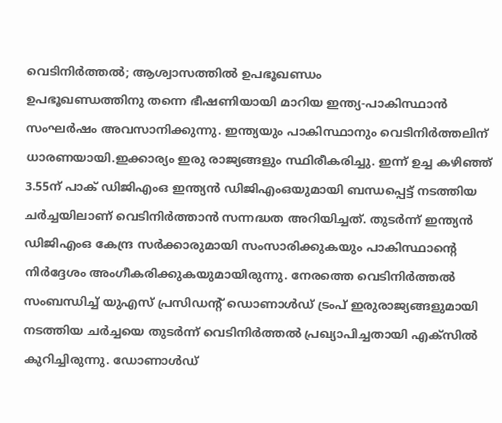വെടിനിര്‍ത്തല്‍; ആശ്വാസത്തില്‍ ഉപഭൂഖണ്ഡം
ഉപഭൂഖണ്ഡത്തിനു തന്നെ ഭീഷണിയായി മാറിയ ഇന്ത്യ-പാകിസ്ഥാന്‍ സംഘര്‍ഷം അവസാനിക്കുന്നു. ഇന്ത്യയും പാകിസ്ഥാനും വെടിനിര്‍ത്തലിന് ധാരണയായി.ഇക്കാര്യം ഇരു രാജ്യങ്ങളും സ്ഥിരീകരിച്ചു. ഇന്ന് ഉച്ച കഴിഞ്ഞ് 3.55ന് പാക് ഡിജിഎംഒ ഇന്ത്യന്‍ ഡിജിഎംഒയുമായി ബന്ധപ്പെട്ട് നടത്തിയ ചര്‍ച്ചയിലാണ് വെടിനിര്‍ത്താന്‍ സന്നദ്ധത അറിയിച്ചത്. തുടര്‍ന്ന് ഇന്ത്യന്‍ ഡിജിഎംഒ കേന്ദ്ര സര്‍ക്കാരുമായി സംസാരിക്കുകയും പാകിസ്ഥാന്റെ നിര്‍ദ്ദേശം അംഗീകരിക്കുകയുമായിരുന്നു. നേരത്തെ വെടിനിര്‍ത്തല്‍ സംബന്ധിച്ച് യുഎസ് പ്രസിഡന്റ് ഡൊണാള്‍ഡ് ട്രംപ് ഇരുരാജ്യങ്ങളുമായി നടത്തിയ ചര്‍ച്ചയെ തുടര്‍ന്ന് വെടിനിര്‍ത്തല്‍ പ്രഖ്യാപിച്ചതായി എക്‌സില്‍ കുറിച്ചിരുന്നു. ഡോണാള്‍ഡ്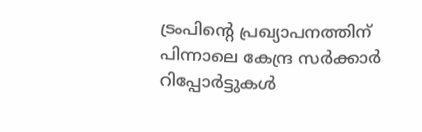ട്രംപിന്റെ പ്രഖ്യാപനത്തിന് പിന്നാലെ കേന്ദ്ര സര്‍ക്കാര്‍ റിപ്പോര്‍ട്ടുകള്‍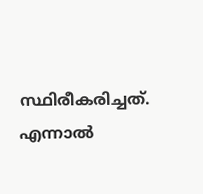സ്ഥിരീകരിച്ചത്. എന്നാല്‍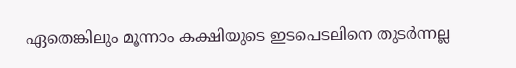ഏതെങ്കിലും മൂന്നാം കക്ഷിയുടെ ഇടപെടലിനെ തുടര്‍ന്നല്ല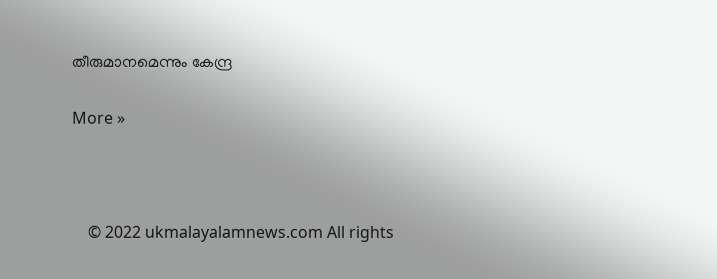തീരുമാനമെന്നും കേന്ദ്ര

More »



    © 2022 ukmalayalamnews.com All rights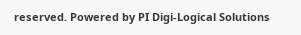reserved. Powered by PI Digi-Logical Solutions